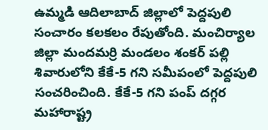ఉమ్మడి ఆదిలాబాద్ జిల్లాలో పెద్దపులి సంచారం కలకలం రేపుతోంది. మంచిర్యాల జిల్లా మందమర్రి మండలం శంకర్ పల్లి శివారులోని కేకే-5 గని సమీపంలో పెద్దపులి సంచరించింది. కేకే-5 గని పంప్ దగ్గర మహారాష్ట్ర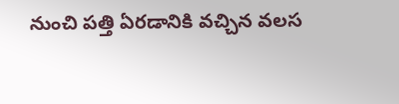నుంచి పత్తి ఏరడానికి వచ్చిన వలస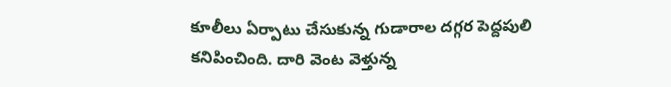కూలీలు ఏర్పాటు చేసుకున్న గుడారాల దగ్గర పెద్దపులి కనిపించింది. దారి వెంట వెళ్తున్న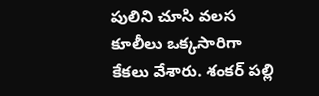పులిని చూసి వలస కూలీలు ఒక్కసారిగా కేకలు వేశారు. శంకర్ పల్లి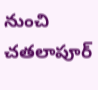నుంచి చతలాపూర్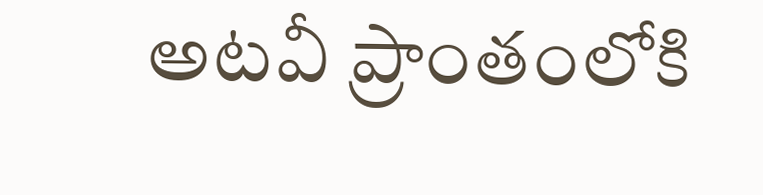అటవీ ప్రాంతంలోకి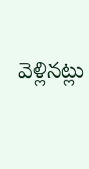వెళ్లినట్లు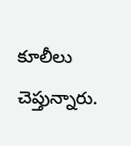కూలీలు చెప్తున్నారు.